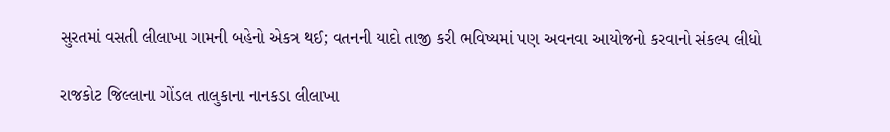સુરતમાં વસતી લીલાખા ગામની બહેનો એકત્ર થઈ; વતનની યાદો તાજી કરી ભવિષ્યમાં પણ અવનવા આયોજનો કરવાનો સંકલ્પ લીધો

રાજકોટ જિલ્લાના ગોંડલ તાલુકાના નાનકડા લીલાખા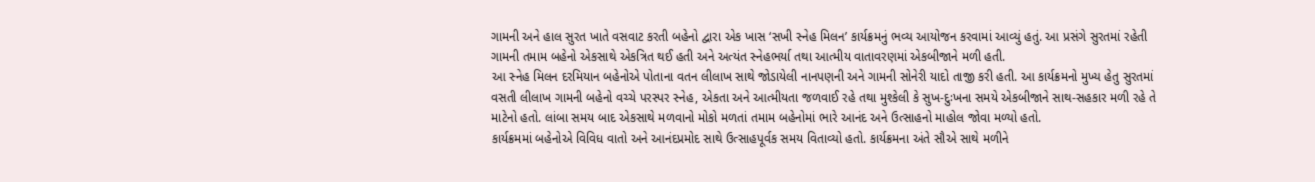ગામની અને હાલ સુરત ખાતે વસવાટ કરતી બહેનો દ્વારા એક ખાસ ‘સખી સ્નેહ મિલન’ કાર્યક્રમનું ભવ્ય આયોજન કરવામાં આવ્યું હતું. આ પ્રસંગે સુરતમાં રહેતી ગામની તમામ બહેનો એકસાથે એકત્રિત થઈ હતી અને અત્યંત સ્નેહભર્યા તથા આત્મીય વાતાવરણમાં એકબીજાને મળી હતી.
આ સ્નેહ મિલન દરમિયાન બહેનોએ પોતાના વતન લીલાખ સાથે જોડાયેલી નાનપણની અને ગામની સોનેરી યાદો તાજી કરી હતી. આ કાર્યક્રમનો મુખ્ય હેતુ સુરતમાં વસતી લીલાખ ગામની બહેનો વચ્ચે પરસ્પર સ્નેહ, એકતા અને આત્મીયતા જળવાઈ રહે તથા મુશ્કેલી કે સુખ-દુઃખના સમયે એકબીજાને સાથ-સહકાર મળી રહે તે માટેનો હતો. લાંબા સમય બાદ એકસાથે મળવાનો મોકો મળતાં તમામ બહેનોમાં ભારે આનંદ અને ઉત્સાહનો માહોલ જોવા મળ્યો હતો.
કાર્યક્રમમાં બહેનોએ વિવિધ વાતો અને આનંદપ્રમોદ સાથે ઉત્સાહપૂર્વક સમય વિતાવ્યો હતો. કાર્યક્રમના અંતે સૌએ સાથે મળીને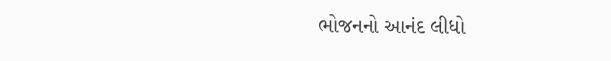ભોજનનો આનંદ લીધો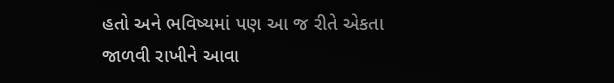હતો અને ભવિષ્યમાં પણ આ જ રીતે એકતા જાળવી રાખીને આવા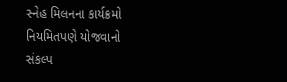સ્નેહ મિલનના કાર્યક્રમો નિયમિતપણે યોજવાનો સંકલ્પ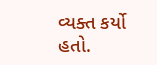વ્યક્ત કર્યો હતો.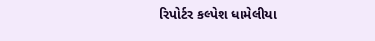રિપોર્ટર કલ્પેશ ધામેલીયા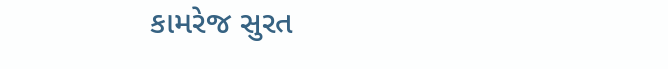કામરેજ સુરત